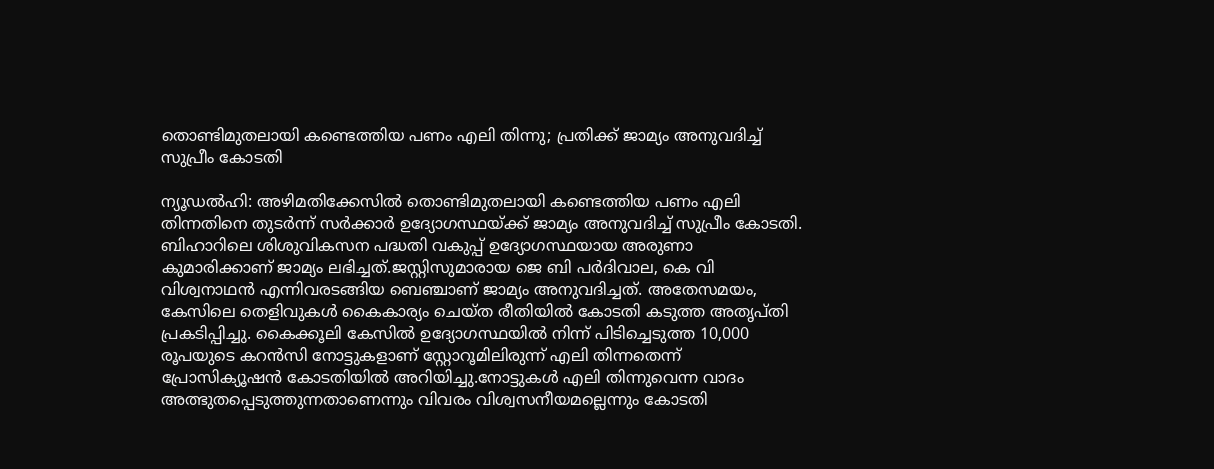തൊണ്ടിമുതലായി കണ്ടെത്തിയ പണം എലി തിന്നു; പ്രതിക്ക് ജാമ്യം അനുവദിച്ച് സുപ്രീം കോടതി

ന്യൂഡൽഹി: അഴിമതിക്കേസിൽ തൊണ്ടിമുതലായി കണ്ടെത്തിയ പണം എലി തിന്നതിനെ തുടർന്ന് സർക്കാർ ഉദ്യോഗസ്ഥയ്ക്ക് ജാമ്യം അനുവദിച്ച് സുപ്രീം കോടതി. ബിഹാറിലെ ശിശുവികസന പദ്ധതി വകുപ്പ് ഉദ്യോഗസ്ഥയായ അരുണാ കുമാരിക്കാണ് ജാമ്യം ലഭിച്ചത്.ജസ്റ്റിസുമാരായ ജെ ബി പർദിവാല, കെ വി വിശ്വനാഥൻ എന്നിവരടങ്ങിയ ബെഞ്ചാണ് ജാമ്യം അനുവദിച്ചത്. അതേസമയം, കേസിലെ തെളിവുകൾ കൈകാര്യം ചെയ്ത രീതിയിൽ കോടതി കടുത്ത അതൃപ്തി പ്രകടിപ്പിച്ചു. കൈക്കൂലി കേസിൽ ഉദ്യോഗസ്ഥയിൽ നിന്ന് പിടിച്ചെടുത്ത 10,000 രൂപയുടെ കറൻസി നോട്ടുകളാണ് സ്റ്റോറൂമിലിരുന്ന് എലി തിന്നതെന്ന് പ്രോസിക്യൂഷൻ കോടതിയിൽ അറിയിച്ചു.നോട്ടുകൾ എലി തിന്നുവെന്ന വാദം അത്ഭുതപ്പെടുത്തുന്നതാണെന്നും വിവരം വിശ്വസനീയമല്ലെന്നും കോടതി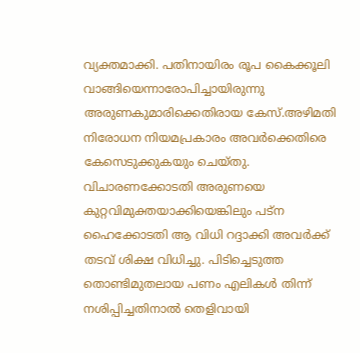വ്യക്തമാക്കി. പതിനായിരം രൂപ കൈക്കൂലി വാങ്ങിയെന്നാരോപിച്ചായിരുന്നു അരുണകുമാരിക്കെതിരായ കേസ്.അഴിമതി നിരോധന നിയമപ്രകാരം അവർക്കെതിരെ കേസെടുക്കുകയും ചെയ്തു. വിചാരണക്കോടതി അരുണയെ കുറ്റവിമുക്തയാക്കിയെങ്കിലും പട്‌ന ഹൈക്കോടതി ആ വിധി റദ്ദാക്കി അവർക്ക് തടവ് ശിക്ഷ വിധിച്ചു. പിടിച്ചെടുത്ത തൊണ്ടിമുതലായ പണം എലികൾ തിന്ന് നശിപ്പിച്ചതിനാൽ തെളിവായി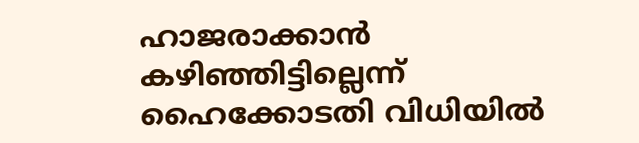ഹാജരാക്കാൻ കഴിഞ്ഞിട്ടില്ലെന്ന് ഹൈക്കോടതി വിധിയിൽ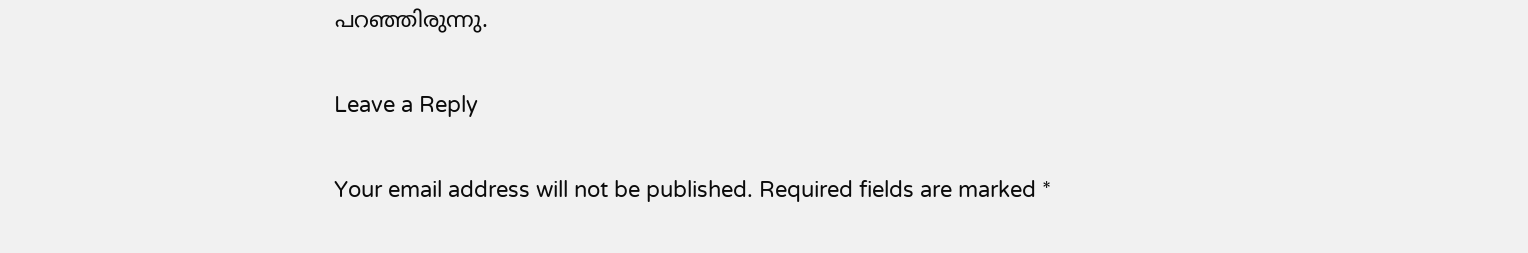പറഞ്ഞിരുന്നു.

Leave a Reply

Your email address will not be published. Required fields are marked *